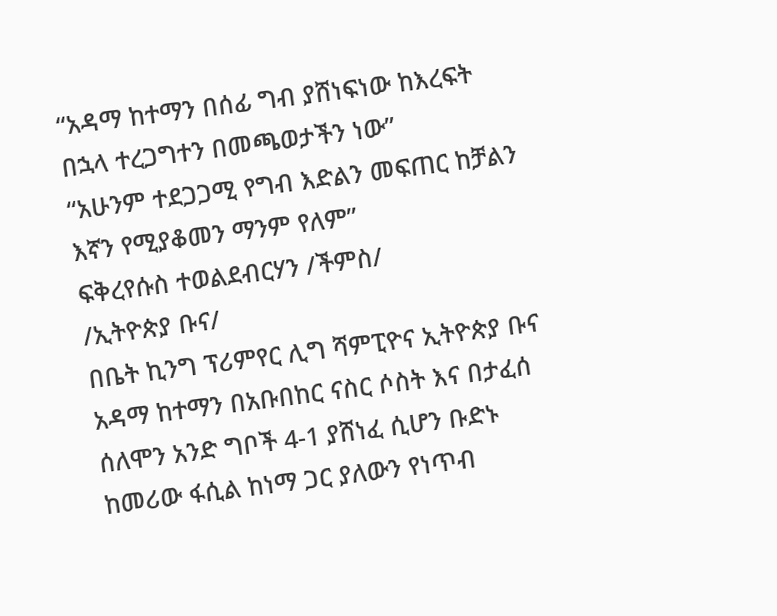“አዳማ ከተማን በሰፊ ግብ ያሸነፍነው ከእረፍት በኋላ ተረጋግተን በመጫወታችን ነው”
“አሁንም ተደጋጋሚ የግብ እድልን መፍጠር ከቻልን እኛን የሚያቆመን ማንም የለም”
ፍቅረየሱስ ተወልደብርሃን /ችምስ/
/ኢትዮጵያ ቡና/
በቤት ኪንግ ፕሪምየር ሊግ ሻምፒዮና ኢትዮጵያ ቡና አዳማ ከተማን በአቡበከር ናስር ሶስት እና በታፈሰ ሰለሞን አንድ ግቦች 4-1 ያሸነፈ ሲሆን ቡድኑ ከመሪው ፋሲል ከነማ ጋር ያለውን የነጥብ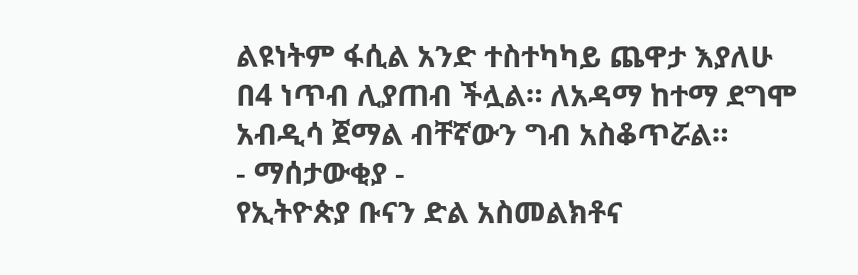ልዩነትም ፋሲል አንድ ተስተካካይ ጨዋታ እያለሁ በ4 ነጥብ ሊያጠብ ችሏል። ለአዳማ ከተማ ደግሞ አብዲሳ ጀማል ብቸኛውን ግብ አስቆጥሯል።
- ማሰታውቂያ -
የኢትዮጵያ ቡናን ድል አስመልክቶና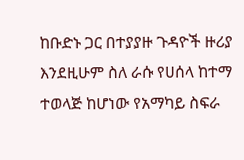ከቡድኑ ጋር በተያያዙ ጉዳዮች ዙሪያ እንደዚሁም ስለ ራሱ የሀሰላ ከተማ ተወላጅ ከሆነው የአማካይ ስፍራ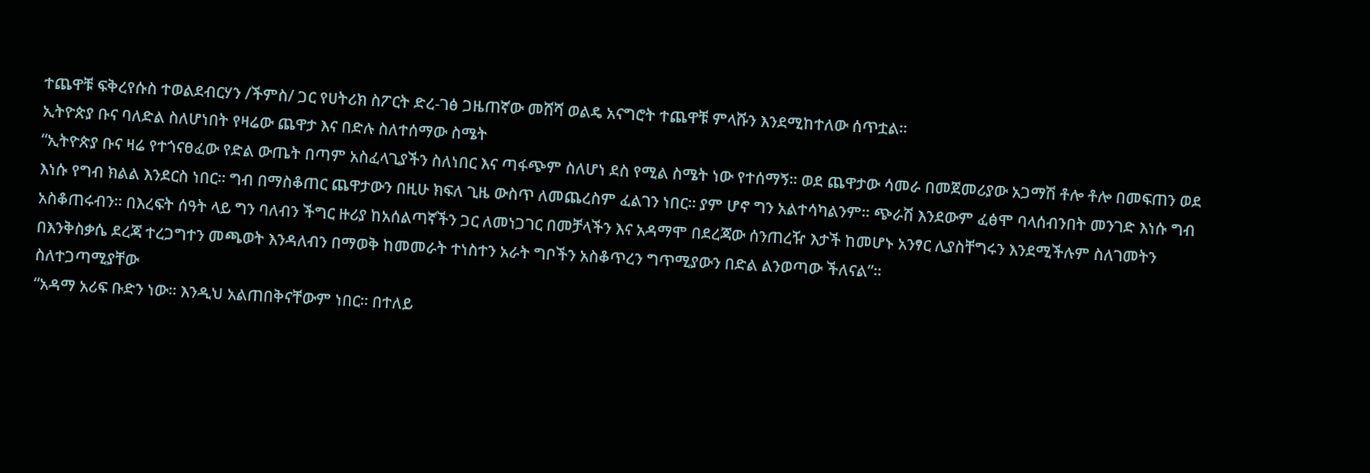ተጨዋቹ ፍቅረየሱስ ተወልደብርሃን /ችምስ/ ጋር የሀትሪክ ስፖርት ድረ-ገፅ ጋዜጠኛው መሸሻ ወልዴ አናግሮት ተጨዋቹ ምላሹን እንደሚከተለው ሰጥቷል።
ኢትዮጵያ ቡና ባለድል ስለሆነበት የዛሬው ጨዋታ እና በድሉ ስለተሰማው ስሜት
“ኢትዮጵያ ቡና ዛሬ የተጎናፀፈው የድል ውጤት በጣም አስፈላጊያችን ስለነበር እና ጣፋጭም ስለሆነ ደስ የሚል ስሜት ነው የተሰማኝ። ወደ ጨዋታው ሳመራ በመጀመሪያው አጋማሽ ቶሎ ቶሎ በመፍጠን ወደ እነሱ የግብ ክልል እንደርስ ነበር። ግብ በማስቆጠር ጨዋታውን በዚሁ ክፍለ ጊዜ ውስጥ ለመጨረስም ፈልገን ነበር። ያም ሆኖ ግን አልተሳካልንም። ጭራሽ እንደውም ፈፅሞ ባላሰብንበት መንገድ እነሱ ግብ አስቆጠሩብን። በእረፍት ሰዓት ላይ ግን ባለብን ችግር ዙሪያ ከአሰልጣኛችን ጋር ለመነጋገር በመቻላችን እና አዳማሞ በደረጃው ሰንጠረዥ እታች ከመሆኑ አንፃር ሊያስቸግሩን እንደሚችሉም ስለገመትን በእንቅስቃሴ ደረጃ ተረጋግተን መጫወት እንዳለብን በማወቅ ከመመራት ተነስተን አራት ግቦችን አስቆጥረን ግጥሚያውን በድል ልንወጣው ችለናል”።
ስለተጋጣሚያቸው
“አዳማ አሪፍ ቡድን ነው። እንዲህ አልጠበቅናቸውም ነበር። በተለይ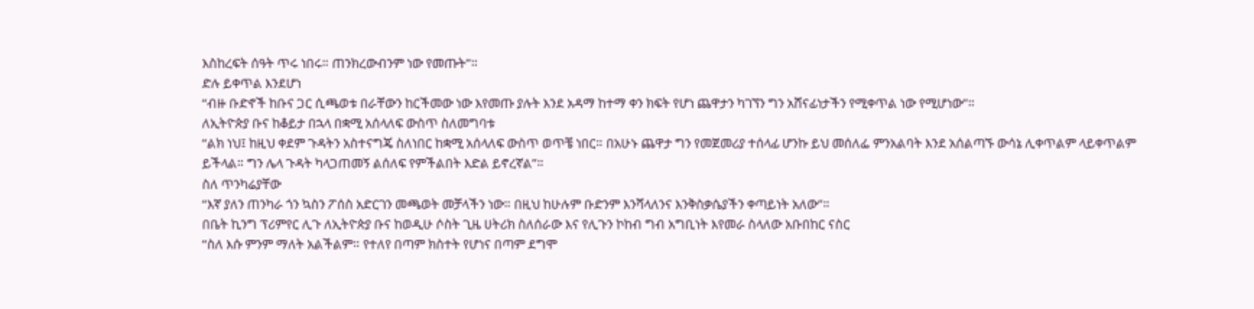እስከረፍት ሰዓት ጥሩ ነበሩ። ጠንክረውብንም ነው የመጡት”።
ድሉ ይቀጥል እንደሆነ
“ብዙ ቡድኖች ከቡና ጋር ሲጫወቱ በራቸውን ከርችመው ነው እየመጡ ያሉት እንደ አዳማ ከተማ ቀን ክፍት የሆነ ጨዋታን ካገኘን ግን አሸናፊነታችን የሚቀጥል ነው የሚሆነው”።
ለኢትዮጵያ ቡና ከቆይታ በኋላ በቋሚ አሰላለፍ ውስጥ ስለመግባቱ
“ልክ ነህ፤ ከዚህ ቀደም ጉዳትን አስተናግጄ ስለነበር ከቋሚ አሰላለፍ ውስጥ ወጥቼ ነበር። በአሁኑ ጨዋታ ግን የመጀመሪያ ተሰላፊ ሆንኩ ይህ መሰለፌ ምንአልባት እንደ አሰልጣኙ ውሳኔ ሊቀጥልም ላይቀጥልም ይችላል። ግን ሌላ ጉዳት ካላጋጠመኝ ልሰለፍ የምችልበት እድል ይኖረኛል”።
ስለ ጥንካሬያቸው
“እኛ ያለን ጠንካራ ጎን ኳስን ፖሰስ አድርገን መጫወት መቻላችን ነው። በዚህ ከሁሉም ቡድንም እንሻላለንና እንቅስቃሴያችን ቀጣይነት አለው”።
በቤት ኪንግ ፕሪምየር ሊጉ ለኢትዮጵያ ቡና ከወዲሁ ሶስት ጊዜ ሀትሪክ ስለሰራው እና የሊጉን ኮከብ ግብ አግቢነት እየመራ ስላለው አቡበከር ናስር
“ስለ እሱ ምንም ማለት አልችልም። የተለየ በጣም ክስተት የሆነና በጣም ደግሞ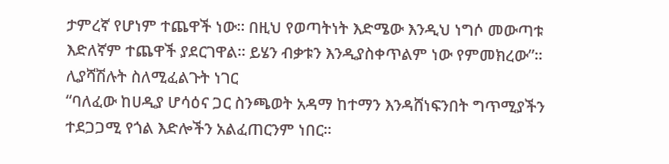ታምረኛ የሆነም ተጨዋች ነው። በዚህ የወጣትነት እድሜው እንዲህ ነግሶ መውጣቱ እድለኛም ተጨዋች ያደርገዋል። ይሄን ብቃቱን እንዲያስቀጥልም ነው የምመክረው”።
ሊያሻሽሉት ስለሚፈልጉት ነገር
“ባለፈው ከሀዲያ ሆሳዕና ጋር ስንጫወት አዳማ ከተማን እንዳሸነፍንበት ግጥሚያችን ተደጋጋሚ የጎል እድሎችን አልፈጠርንም ነበር።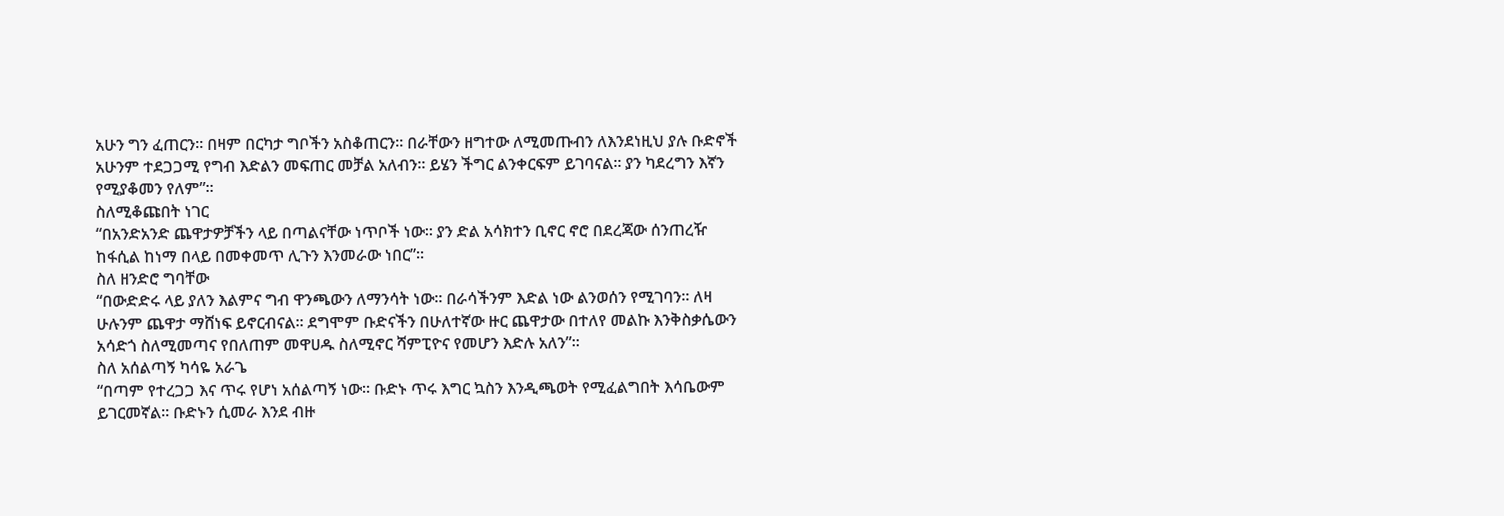አሁን ግን ፈጠርን። በዛም በርካታ ግቦችን አስቆጠርን። በራቸውን ዘግተው ለሚመጡብን ለእንደነዚህ ያሉ ቡድኖች አሁንም ተደጋጋሚ የግብ እድልን መፍጠር መቻል አለብን። ይሄን ችግር ልንቀርፍም ይገባናል። ያን ካደረግን እኛን የሚያቆመን የለም”።
ስለሚቆጩበት ነገር
“በአንድአንድ ጨዋታዎቻችን ላይ በጣልናቸው ነጥቦች ነው። ያን ድል አሳክተን ቢኖር ኖሮ በደረጃው ሰንጠረዥ ከፋሲል ከነማ በላይ በመቀመጥ ሊጉን እንመራው ነበር”።
ስለ ዘንድሮ ግባቸው
“በውድድሩ ላይ ያለን እልምና ግብ ዋንጫውን ለማንሳት ነው። በራሳችንም እድል ነው ልንወሰን የሚገባን። ለዛ ሁሉንም ጨዋታ ማሸነፍ ይኖርብናል። ደግሞም ቡድናችን በሁለተኛው ዙር ጨዋታው በተለየ መልኩ እንቅስቃሴውን አሳድጎ ስለሚመጣና የበለጠም መዋሀዱ ስለሚኖር ሻምፒዮና የመሆን እድሉ አለን”።
ስለ አሰልጣኝ ካሳዬ አራጌ
“በጣም የተረጋጋ እና ጥሩ የሆነ አሰልጣኝ ነው። ቡድኑ ጥሩ እግር ኳስን እንዲጫወት የሚፈልግበት እሳቤውም ይገርመኛል። ቡድኑን ሲመራ እንደ ብዙ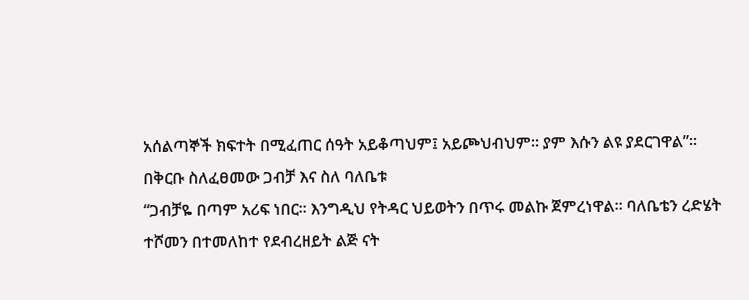አሰልጣኞች ክፍተት በሚፈጠር ሰዓት አይቆጣህም፤ አይጮህብህም። ያም እሱን ልዩ ያደርገዋል”።
በቅርቡ ስለፈፀመው ጋብቻ እና ስለ ባለቤቱ
“ጋብቻዬ በጣም አሪፍ ነበር። እንግዲህ የትዳር ህይወትን በጥሩ መልኩ ጀምረነዋል። ባለቤቴን ረድሄት ተሾመን በተመለከተ የደብረዘይት ልጅ ናት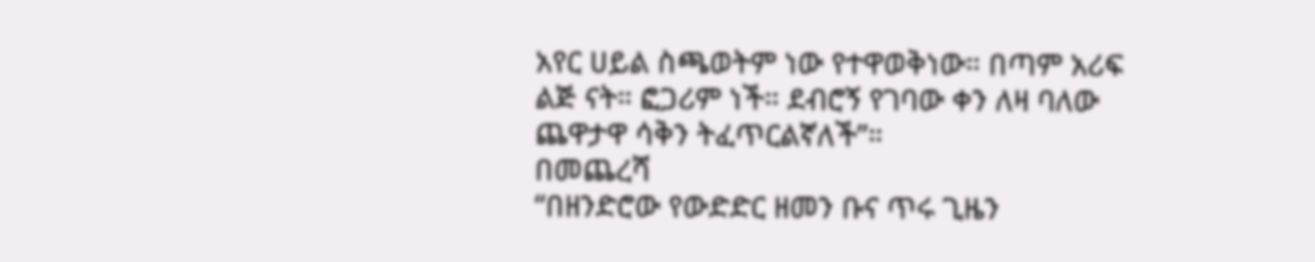አየር ሀይል ስጫወትም ነው የተዋወቅነው። በጣም አሪፍ ልጅ ናት። ፎጋሪም ነች። ደብሮኝ የገባው ቀን ለዛ ባለው ጨዋታዋ ሳቅን ትፈጥርልኛለች”።
በመጨረሻ
“በዘንድሮው የውድድር ዘመን ቡና ጥሩ ጊዜን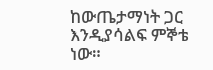ከውጤታማነት ጋር እንዲያሳልፍ ምኞቴ ነው።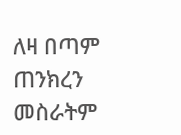ለዛ በጣም ጠንክረን መስራትም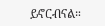ይኖርብናል።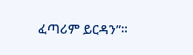ፈጣሪም ይርዳን”።